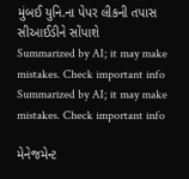મુંબઈ યુનિ.ના પેપર લીકની તપાસ સીઆઈડીને સોંપાશે
Summarized by AI; it may make mistakes. Check important info
Summarized by AI; it may make mistakes. Check important info

મેનેજમેન્ટ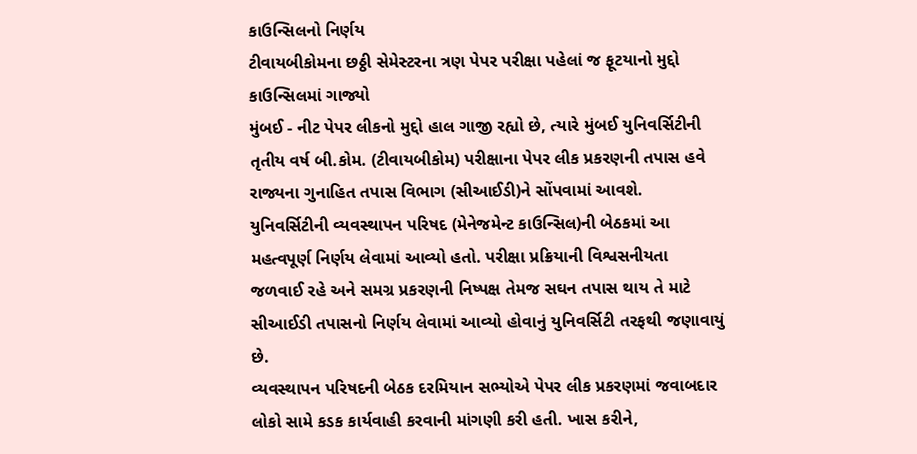કાઉન્સિલનો નિર્ણય
ટીવાયબીકોમના છઠ્ઠી સેમેસ્ટરના ત્રણ પેપર પરીક્ષા પહેલાં જ ફૂટયાનો મુદ્દો કાઉન્સિલમાં ગાજ્યો
મુંબઈ - નીટ પેપર લીકનો મુદ્દો હાલ ગાજી રહ્યો છે, ત્યારે મુંબઈ યુનિવર્સિટીની તૃતીય વર્ષ બી.કોમ. (ટીવાયબીકોમ) પરીક્ષાના પેપર લીક પ્રકરણની તપાસ હવે રાજ્યના ગુનાહિત તપાસ વિભાગ (સીઆઈડી)ને સોંપવામાં આવશે. યુનિવર્સિટીની વ્યવસ્થાપન પરિષદ (મેનેજમેન્ટ કાઉન્સિલ)ની બેઠકમાં આ મહત્વપૂર્ણ નિર્ણય લેવામાં આવ્યો હતો. પરીક્ષા પ્રક્રિયાની વિશ્વસનીયતા જળવાઈ રહે અને સમગ્ર પ્રકરણની નિષ્પક્ષ તેમજ સઘન તપાસ થાય તે માટે સીઆઈડી તપાસનો નિર્ણય લેવામાં આવ્યો હોવાનું યુનિવર્સિટી તરફથી જણાવાયું છે.
વ્યવસ્થાપન પરિષદની બેઠક દરમિયાન સભ્યોએ પેપર લીક પ્રકરણમાં જવાબદાર લોકો સામે કડક કાર્યવાહી કરવાની માંગણી કરી હતી. ખાસ કરીને,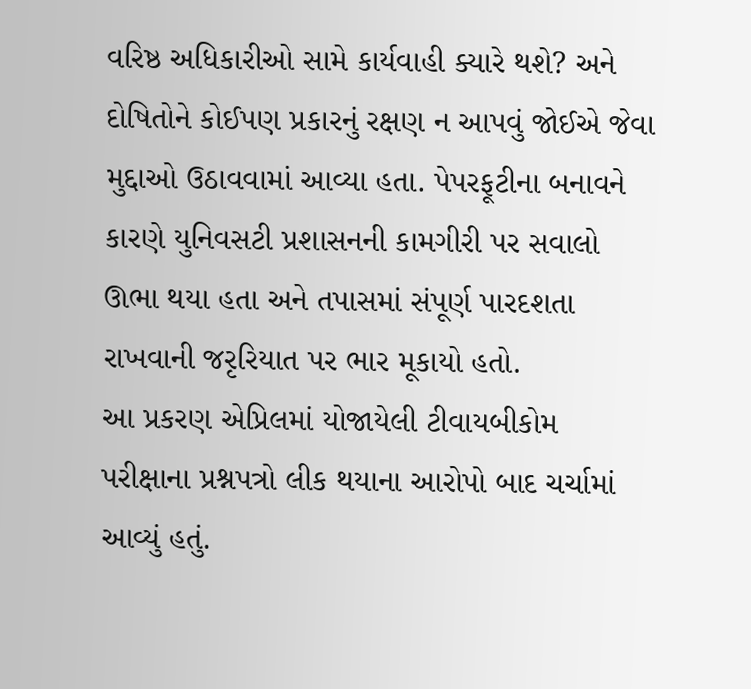વરિષ્ઠ અધિકારીઓ સામે કાર્યવાહી ક્યારે થશે? અને દોષિતોને કોઈપણ પ્રકારનું રક્ષણ ન આપવું જોઈએ જેવા મુદ્દાઓ ઉઠાવવામાં આવ્યા હતા. પેપરફૂટીના બનાવને કારણે યુનિવસટી પ્રશાસનની કામગીરી પર સવાલો ઊભા થયા હતા અને તપાસમાં સંપૂર્ણ પારદશતા રાખવાની જરૃરિયાત પર ભાર મૂકાયો હતો.
આ પ્રકરણ એપ્રિલમાં યોજાયેલી ટીવાયબીકોમ પરીક્ષાના પ્રશ્નપત્રો લીક થયાના આરોપો બાદ ચર્ચામાં આવ્યું હતું.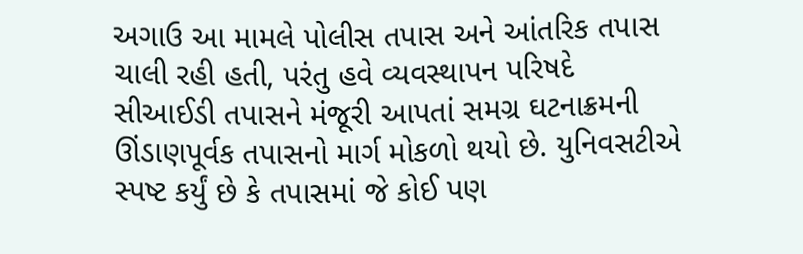અગાઉ આ મામલે પોલીસ તપાસ અને આંતરિક તપાસ ચાલી રહી હતી, પરંતુ હવે વ્યવસ્થાપન પરિષદે સીઆઈડી તપાસને મંજૂરી આપતાં સમગ્ર ઘટનાક્રમની ઊંડાણપૂર્વક તપાસનો માર્ગ મોકળો થયો છે. યુનિવસટીએ સ્પષ્ટ કર્યું છે કે તપાસમાં જે કોઈ પણ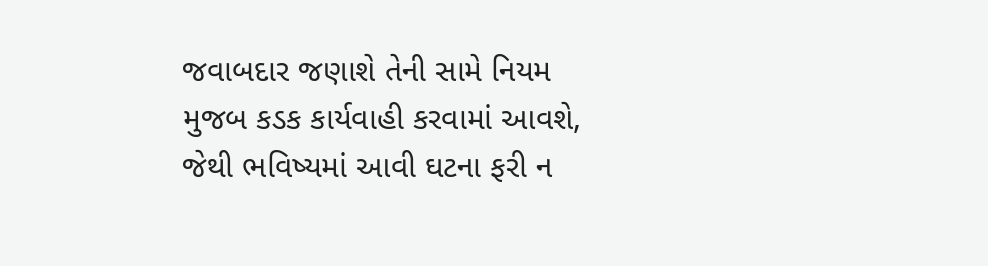જવાબદાર જણાશે તેની સામે નિયમ મુજબ કડક કાર્યવાહી કરવામાં આવશે, જેથી ભવિષ્યમાં આવી ઘટના ફરી ન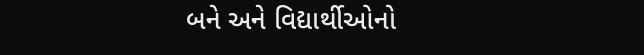બને અને વિદ્યાર્થીઓનો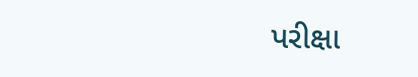પરીક્ષા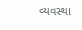વ્યવસ્થા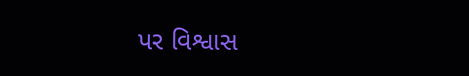પર વિશ્વાસ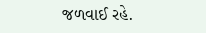જળવાઈ રહે.